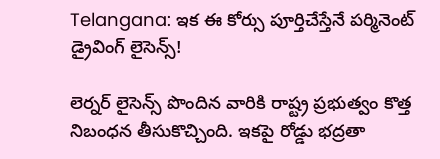Telangana: ఇక ఈ కోర్సు పూర్తిచేస్తేనే పర్మినెంట్ డ్రైవింగ్ లైసెన్స్!

లెర్నర్ లైసెన్స్ పొందిన వారికి రాష్ట్ర ప్రభుత్వం కొత్త నిబంధన తీసుకొచ్చింది. ఇకపై రోడ్డు భద్రతా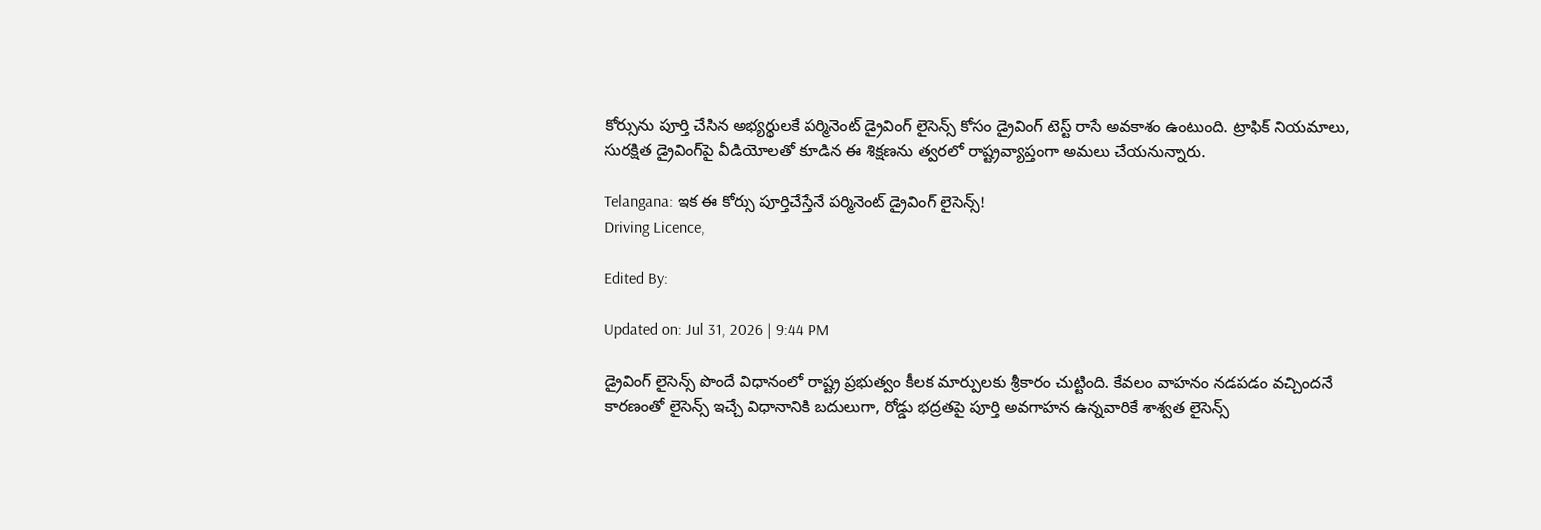కోర్సును పూర్తి చేసిన అభ్యర్థులకే పర్మినెంట్ డ్రైవింగ్ లైసెన్స్ కోసం డ్రైవింగ్ టెస్ట్ రాసే అవకాశం ఉంటుంది. ట్రాఫిక్ నియమాలు, సురక్షిత డ్రైవింగ్‌పై వీడియోలతో కూడిన ఈ శిక్షణను త్వరలో రాష్ట్రవ్యాప్తంగా అమలు చేయనున్నారు.

Telangana: ఇక ఈ కోర్సు పూర్తిచేస్తేనే పర్మినెంట్ డ్రైవింగ్ లైసెన్స్!
Driving Licence,

Edited By:

Updated on: Jul 31, 2026 | 9:44 PM

డ్రైవింగ్ లైసెన్స్ పొందే విధానంలో రాష్ట్ర ప్రభుత్వం కీలక మార్పులకు శ్రీకారం చుట్టింది. కేవలం వాహనం నడపడం వచ్చిందనే కారణంతో లైసెన్స్ ఇచ్చే విధానానికి బదులుగా, రోడ్డు భద్రతపై పూర్తి అవగాహన ఉన్నవారికే శాశ్వత లైసెన్స్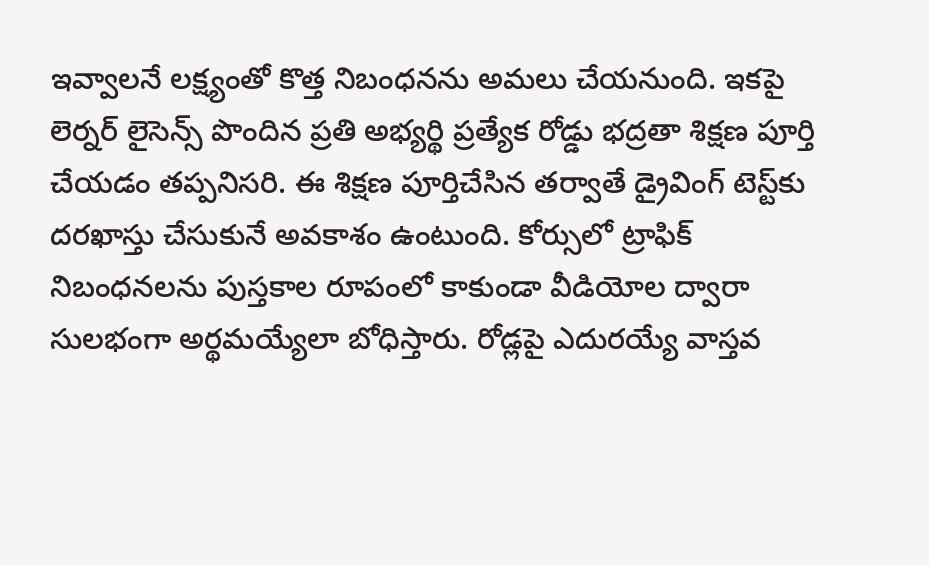ఇవ్వాలనే లక్ష్యంతో కొత్త నిబంధనను అమలు చేయనుంది. ఇకపై లెర్నర్ లైసెన్స్ పొందిన ప్రతి అభ్యర్థి ప్రత్యేక రోడ్డు భద్రతా శిక్షణ పూర్తి చేయడం తప్పనిసరి. ఈ శిక్షణ పూర్తిచేసిన తర్వాతే డ్రైవింగ్ టెస్ట్‌కు దరఖాస్తు చేసుకునే అవకాశం ఉంటుంది. కోర్సులో ట్రాఫిక్ నిబంధనలను పుస్తకాల రూపంలో కాకుండా వీడియోల ద్వారా సులభంగా అర్థమయ్యేలా బోధిస్తారు. రోడ్లపై ఎదురయ్యే వాస్తవ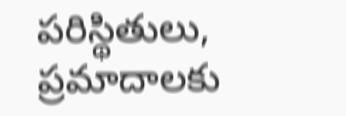పరిస్థితులు, ప్రమాదాలకు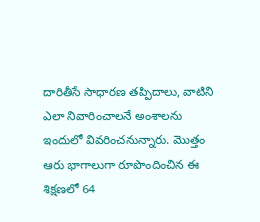దారితీసే సాధారణ తప్పిదాలు, వాటిని ఎలా నివారించాలనే అంశాలను ఇందులో వివరించనున్నారు. మొత్తం ఆరు భాగాలుగా రూపొందించిన ఈ శిక్షణలో 64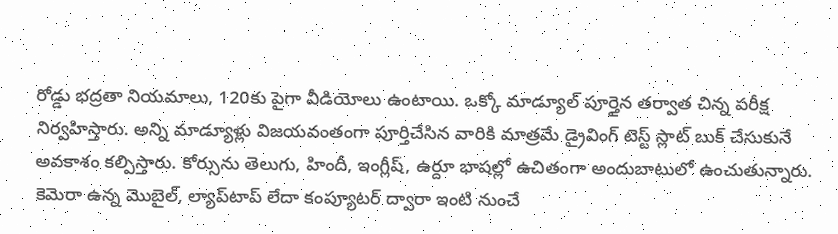రోడ్డు భద్రతా నియమాలు, 120కు పైగా వీడియోలు ఉంటాయి. ఒక్కో మాడ్యూల్ పూర్తైన తర్వాత చిన్న పరీక్ష నిర్వహిస్తారు. అన్ని మాడ్యూళ్లు విజయవంతంగా పూర్తిచేసిన వారికి మాత్రమే డ్రైవింగ్ టెస్ట్ స్లాట్ బుక్ చేసుకునే అవకాశం కల్పిస్తారు. కోర్సును తెలుగు, హిందీ, ఇంగ్లీష్, ఉర్దూ భాషల్లో ఉచితంగా అందుబాటులో ఉంచుతున్నారు. కెమెరా ఉన్న మొబైల్, ల్యాప్‌టాప్ లేదా కంప్యూటర్ ద్వారా ఇంటి నుంచే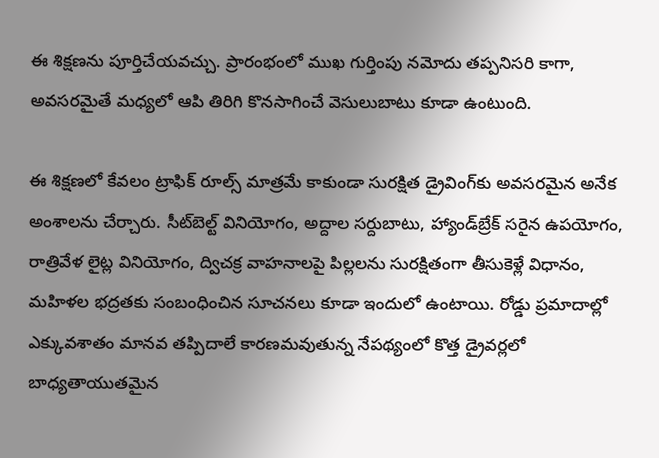ఈ శిక్షణను పూర్తిచేయవచ్చు. ప్రారంభంలో ముఖ గుర్తింపు నమోదు తప్పనిసరి కాగా, అవసరమైతే మధ్యలో ఆపి తిరిగి కొనసాగించే వెసులుబాటు కూడా ఉంటుంది.

ఈ శిక్షణలో కేవలం ట్రాఫిక్ రూల్స్ మాత్రమే కాకుండా సురక్షిత డ్రైవింగ్‌కు అవసరమైన అనేక అంశాలను చేర్చారు. సీట్‌బెల్ట్ వినియోగం, అద్దాల సర్దుబాటు, హ్యాండ్‌బ్రేక్ సరైన ఉపయోగం, రాత్రివేళ లైట్ల వినియోగం, ద్విచక్ర వాహనాలపై పిల్లలను సురక్షితంగా తీసుకెళ్లే విధానం, మహిళల భద్రతకు సంబంధించిన సూచనలు కూడా ఇందులో ఉంటాయి. రోడ్డు ప్రమాదాల్లో ఎక్కువశాతం మానవ తప్పిదాలే కారణమవుతున్న నేపథ్యంలో కొత్త డ్రైవర్లలో బాధ్యతాయుతమైన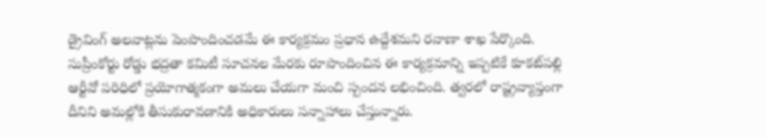డ్రైవింగ్ అలవాట్లను పెంపొందించడమే ఈ కార్యక్రమం ప్రధాన ఉద్దేశమని రవాణా శాఖ పేర్కొంది. సుప్రీంకోర్టు రోడ్డు భద్రతా కమిటీ సూచనల మేరకు రూపొందించిన ఈ కార్యక్రమాన్ని ఇప్పటికే కూకట్‌పల్లి ఆర్టీవో పరిధిలో ప్రయోగాత్మకంగా అమలు చేయగా మంచి స్పందన లభించింది. త్వరలో రాష్ట్రవ్యాప్తంగా దీనిని అమల్లోకి తీసుకురావడానికి అధికారులు సన్నాహాలు చేస్తున్నారు.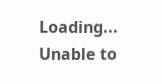Loading...
Unable to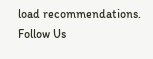load recommendations.
Follow Us